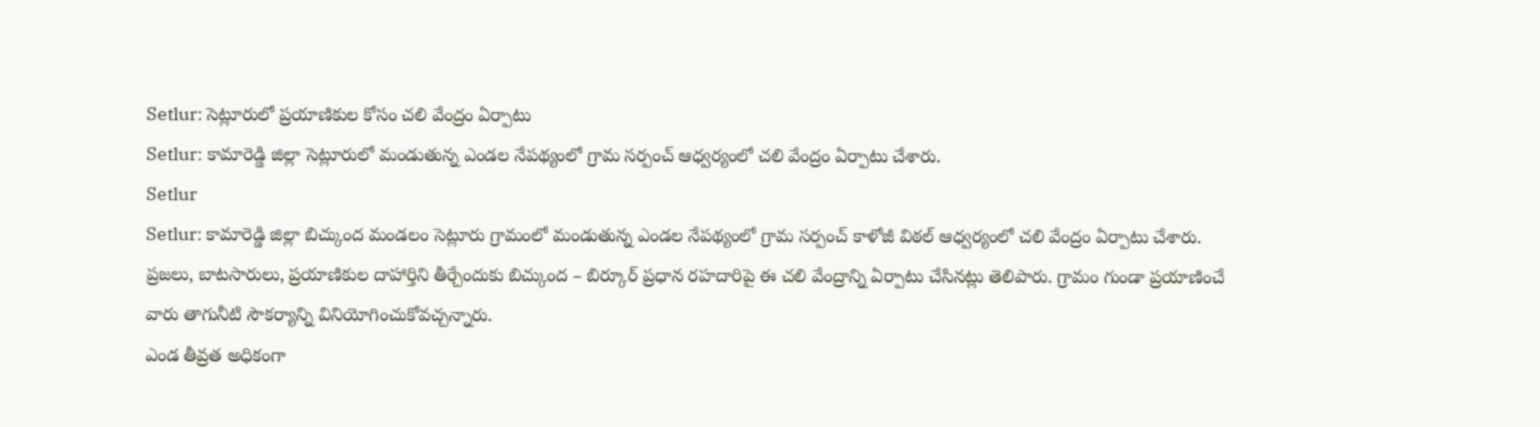Setlur: సెట్లూరులో ప్రయాణికుల కోసం చలి వేంద్రం ఏర్పాటు
Setlur: కామారెడ్డి జిల్లా సెట్లూరులో మండుతున్న ఎండల నేపథ్యంలో గ్రామ సర్పంచ్ ఆధ్వర్యంలో చలి వేంద్రం ఏర్పాటు చేశారు.
Setlur
Setlur: కామారెడ్డి జిల్లా బిచ్కుంద మండలం సెట్లూరు గ్రామంలో మండుతున్న ఎండల నేపథ్యంలో గ్రామ సర్పంచ్ కాళోజీ విఠల్ ఆధ్వర్యంలో చలి వేంద్రం ఏర్పాటు చేశారు.
ప్రజలు, బాటసారులు, ప్రయాణికుల దాహార్తిని తీర్చేందుకు బిచ్కుంద – బిర్కూర్ ప్రధాన రహదారిపై ఈ చలి వేంద్రాన్ని ఏర్పాటు చేసినట్లు తెలిపారు. గ్రామం గుండా ప్రయాణించే వారు తాగునీటి సౌకర్యాన్ని వినియోగించుకోవచ్చన్నారు.
ఎండ తీవ్రత అధికంగా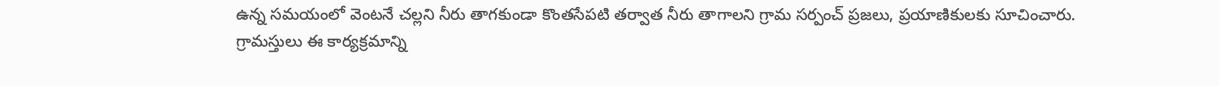ఉన్న సమయంలో వెంటనే చల్లని నీరు తాగకుండా కొంతసేపటి తర్వాత నీరు తాగాలని గ్రామ సర్పంచ్ ప్రజలు, ప్రయాణికులకు సూచించారు.
గ్రామస్తులు ఈ కార్యక్రమాన్ని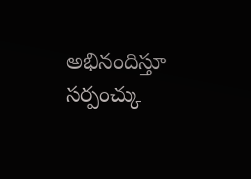అభినందిస్తూ సర్పంచ్కు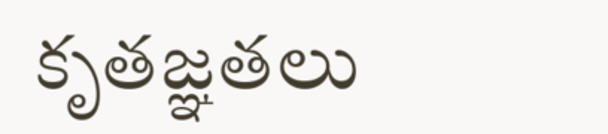కృతజ్ఞతలు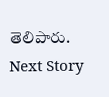తెలిపారు.
Next Story